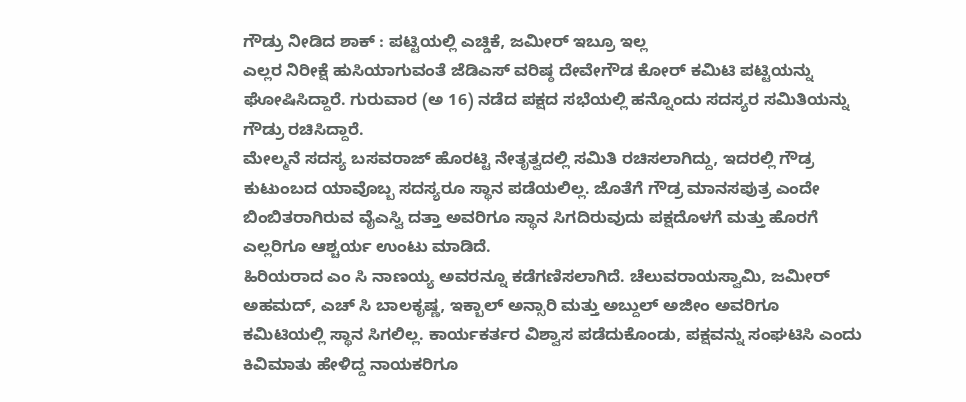ಗೌಡ್ರು ನೀಡಿದ ಶಾಕ್ : ಪಟ್ಟಿಯಲ್ಲಿ ಎಚ್ಡಿಕೆ, ಜಮೀರ್ ಇಬ್ರೂ ಇಲ್ಲ
ಎಲ್ಲರ ನಿರೀಕ್ಷೆ ಹುಸಿಯಾಗುವಂತೆ ಜೆಡಿಎಸ್ ವರಿಷ್ಠ ದೇವೇಗೌಡ ಕೋರ್ ಕಮಿಟಿ ಪಟ್ಟಿಯನ್ನು ಘೋಷಿಸಿದ್ದಾರೆ. ಗುರುವಾರ (ಅ 16) ನಡೆದ ಪಕ್ಷದ ಸಭೆಯಲ್ಲಿ ಹನ್ನೊಂದು ಸದಸ್ಯರ ಸಮಿತಿಯನ್ನು ಗೌಡ್ರು ರಚಿಸಿದ್ದಾರೆ.
ಮೇಲ್ಮನೆ ಸದಸ್ಯ ಬಸವರಾಜ್ ಹೊರಟ್ಟಿ ನೇತೃತ್ವದಲ್ಲಿ ಸಮಿತಿ ರಚಿಸಲಾಗಿದ್ದು, ಇದರಲ್ಲಿ ಗೌಡ್ರ ಕುಟುಂಬದ ಯಾವೊಬ್ಬ ಸದಸ್ಯರೂ ಸ್ಥಾನ ಪಡೆಯಲಿಲ್ಲ. ಜೊತೆಗೆ ಗೌಡ್ರ ಮಾನಸಪುತ್ರ ಎಂದೇ ಬಿಂಬಿತರಾಗಿರುವ ವೈಎಸ್ವಿ ದತ್ತಾ ಅವರಿಗೂ ಸ್ಥಾನ ಸಿಗದಿರುವುದು ಪಕ್ಷದೊಳಗೆ ಮತ್ತು ಹೊರಗೆ ಎಲ್ಲರಿಗೂ ಆಶ್ಚರ್ಯ ಉಂಟು ಮಾಡಿದೆ.
ಹಿರಿಯರಾದ ಎಂ ಸಿ ನಾಣಯ್ಯ ಅವರನ್ನೂ ಕಡೆಗಣಿಸಲಾಗಿದೆ. ಚೆಲುವರಾಯಸ್ವಾಮಿ, ಜಮೀರ್ ಅಹಮದ್, ಎಚ್ ಸಿ ಬಾಲಕೃಷ್ಣ, ಇಕ್ಬಾಲ್ ಅನ್ಸಾರಿ ಮತ್ತು ಅಬ್ದುಲ್ ಅಜೀಂ ಅವರಿಗೂ ಕಮಿಟಿಯಲ್ಲಿ ಸ್ಥಾನ ಸಿಗಲಿಲ್ಲ. ಕಾರ್ಯಕರ್ತರ ವಿಶ್ವಾಸ ಪಡೆದುಕೊಂಡು, ಪಕ್ಷವನ್ನು ಸಂಘಟಿಸಿ ಎಂದು ಕಿವಿಮಾತು ಹೇಳಿದ್ದ ನಾಯಕರಿಗೂ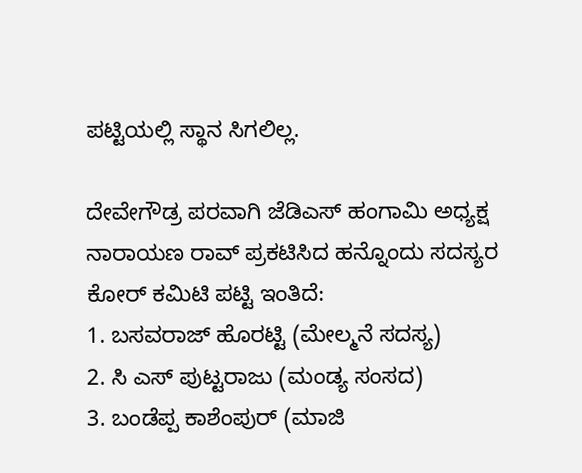ಪಟ್ಟಿಯಲ್ಲಿ ಸ್ಥಾನ ಸಿಗಲಿಲ್ಲ.

ದೇವೇಗೌಡ್ರ ಪರವಾಗಿ ಜೆಡಿಎಸ್ ಹಂಗಾಮಿ ಅಧ್ಯಕ್ಷ ನಾರಾಯಣ ರಾವ್ ಪ್ರಕಟಿಸಿದ ಹನ್ನೊಂದು ಸದಸ್ಯರ ಕೋರ್ ಕಮಿಟಿ ಪಟ್ಟಿ ಇಂತಿದೆ:
1. ಬಸವರಾಜ್ ಹೊರಟ್ಟಿ (ಮೇಲ್ಮನೆ ಸದಸ್ಯ)
2. ಸಿ ಎಸ್ ಪುಟ್ಟರಾಜು (ಮಂಡ್ಯ ಸಂಸದ)
3. ಬಂಡೆಪ್ಪ ಕಾಶೆಂಪುರ್ (ಮಾಜಿ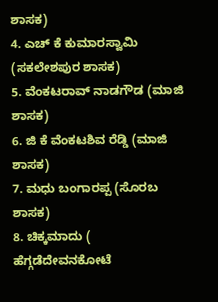ಶಾಸಕ)
4. ಎಚ್ ಕೆ ಕುಮಾರಸ್ವಾಮಿ (ಸಕಲೇಶಪುರ ಶಾಸಕ)
5. ವೆಂಕಟರಾವ್ ನಾಡಗೌಡ (ಮಾಜಿ ಶಾಸಕ)
6. ಜಿ ಕೆ ವೆಂಕಟಶಿವ ರೆಡ್ಡಿ (ಮಾಜಿ ಶಾಸಕ)
7. ಮಧು ಬಂಗಾರಪ್ಪ (ಸೊರಬ ಶಾಸಕ)
8. ಚಿಕ್ಕಮಾದು ( ಹೆಗ್ಗಡೆದೇವನಕೋಟೆ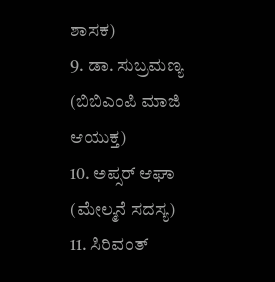ಶಾಸಕ)
9. ಡಾ. ಸುಬ್ರಮಣ್ಯ (ಬಿಬಿಎಂಪಿ ಮಾಜಿ ಆಯುಕ್ತ)
10. ಅಪ್ಸರ್ ಆಘಾ (ಮೇಲ್ಮನೆ ಸದಸ್ಯ)
11. ಸಿರಿವಂತ್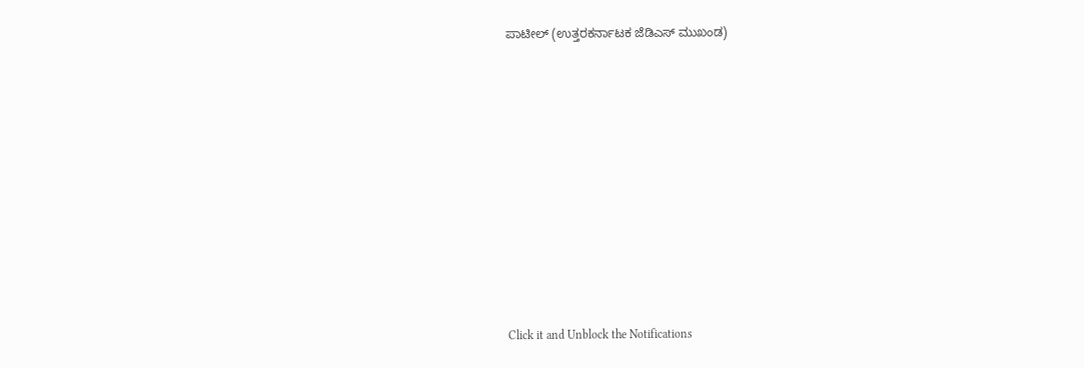ಪಾಟೀಲ್ (ಉತ್ತರಕರ್ನಾಟಕ ಜೆಡಿಎಸ್ ಮುಖಂಡ)












Click it and Unblock the Notifications